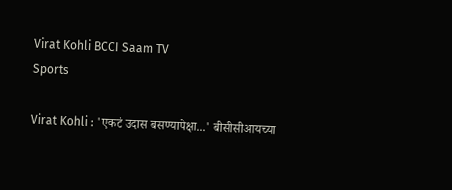Virat Kohli BCCI Saam TV
Sports

Virat Kohli : 'एकटं उदास बसण्यापेक्षा...' बीसीसीआयच्या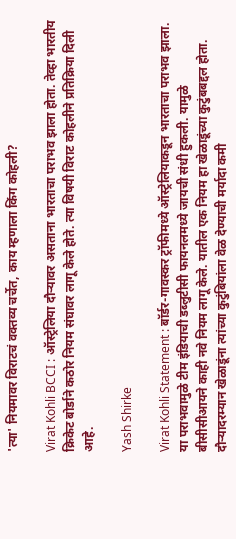'त्या' नियमावर विराटचं वक्तव्य चर्चेत, काय म्हणाला किंग कोहली?

Virat Kohli BCCI : ऑस्ट्रेलिया दौऱ्यावर असताना भारताचा पराभव झाला होता. तेव्हा भारतीय क्रिकेट बोर्डाने कठोर नियम संघावर लागू केले होते. त्या विषयी विराट कोहलीने प्रतिक्रिया दिली आहे.

Yash Shirke

Virat Kohli Statement : बॉर्डर-गावस्कर ट्रॉफीमध्ये ऑस्ट्रेलियाकडून भारताचा पराभव झाला. या पराभवामुळे टीम इंडियाची डब्लुटीसी फायनलमध्ये जायची संधी हुकली. यामुळे बीसीसीआयने काही नवे नियम लागू केले. यातील एक नियम हा खेळाडूंच्या कुटुंबबद्दल होता. दौऱ्यादरम्यान खेळाडूंना त्यांच्या कुटुंबियांला वेळ देण्याची मर्यादा कमी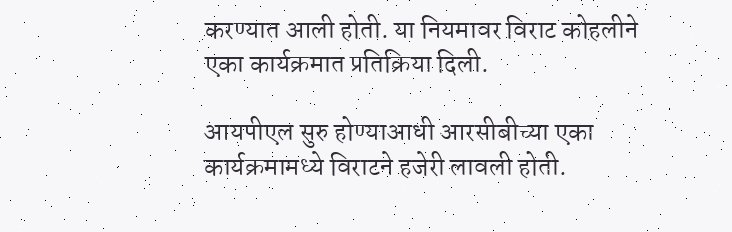करण्यात आली होती. या नियमावर विराट कोहलीने एका कार्यक्रमात प्रतिक्रिया दिली.

आयपीएल सुरु होण्याआधी आरसीबीच्या एका कार्यक्रमामध्ये विराटने हजेरी लावली होती.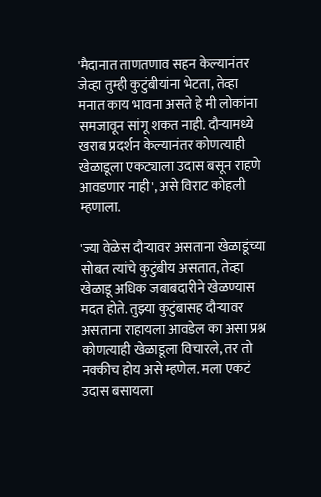'मैदानात ताणतणाव सहन केल्यानंतर जेव्हा तुम्ही कुटुंबीयांना भेटता, तेव्हा मनात काय भावना असते हे मी लोकांना समजावून सांगू शकत नाही. दौऱ्यामध्ये खराब प्रदर्शन केल्यानंतर कोणत्याही खेळाडूला एकट्याला उदास बसून राहणे आवडणार नाही', असे विराट कोहली म्हणाला.

'ज्या वेळेस दौऱ्यावर असताना खेळाडूंच्या सोबत त्यांचे कुटुंबीय असतात, तेव्हा खेळाडू अधिक जबाबदारीने खेळण्यास मदत होते. तुझ्या कुटुंबासह दौऱ्यावर असताना राहायला आवडेल का असा प्रश्न कोणत्याही खेळाडूला विचारले, तर तो नक्कीच होय असे म्हणेल. मला एकटं उदास बसायला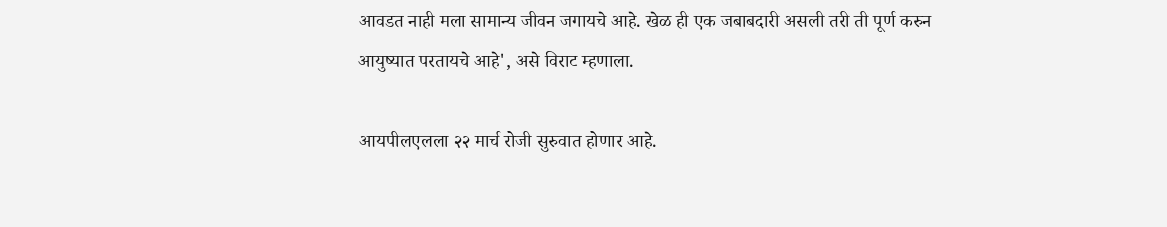आवडत नाही मला सामान्य जीवन जगायचे आहे. खेळ ही एक जबाबदारी असली तरी ती पूर्ण करुन आयुष्यात परतायचे आहे', असे विराट म्हणाला.

आयपीलएलला २२ मार्च रोजी सुरुवात होणार आहे.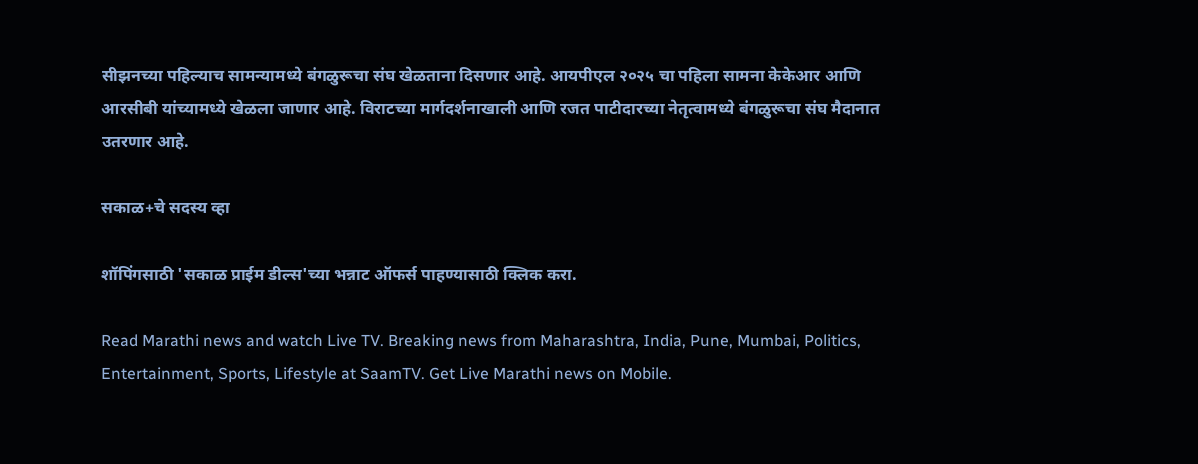सीझनच्या पहिल्याच सामन्यामध्ये बंगळुरूचा संघ खेळताना दिसणार आहे. आयपीएल २०२५ चा पहिला सामना केकेआर आणि आरसीबी यांच्यामध्ये खेळला जाणार आहे. विराटच्या मार्गदर्शनाखाली आणि रजत पाटीदारच्या नेतृत्वामध्ये बंगळुरूचा संघ मैदानात उतरणार आहे.

सकाळ+चे सदस्य व्हा

शॉपिंगसाठी 'सकाळ प्राईम डील्स'च्या भन्नाट ऑफर्स पाहण्यासाठी क्लिक करा.

Read Marathi news and watch Live TV. Breaking news from Maharashtra, India, Pune, Mumbai, Politics, Entertainment, Sports, Lifestyle at SaamTV. Get Live Marathi news on Mobile.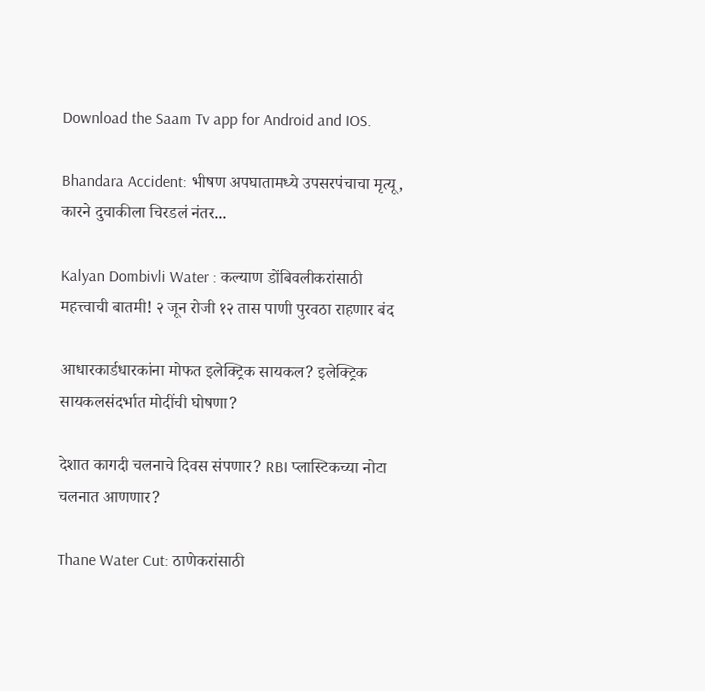Download the Saam Tv app for Android and IOS.

Bhandara Accident: भीषण अपघातामध्ये उपसरपंचाचा मृत्यू, कारने दुचाकीला चिरडलं नंतर...

Kalyan Dombivli Water : कल्याण डोंबिवलीकरांसाठी महत्त्वाची बातमी! २ जून रोजी १२ तास पाणी पुरवठा राहणार बंद

आधारकार्डधारकांना मोफत इलेक्ट्रिक सायकल? इलेक्ट्रिक सायकलसंदर्भात मोदींची घोषणा?

देशात कागदी चलनाचे दिवस संपणार? RBI प्लास्टिकच्या नोटा चलनात आणणार?

Thane Water Cut: ठाणेकरांसाठी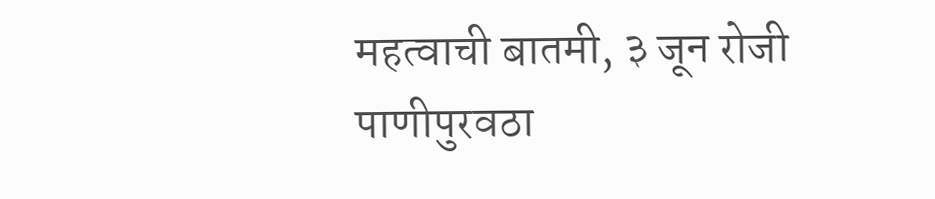महत्वाची बातमी, ३ जून रोजी पाणीपुरवठा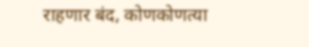राहणार बंद, कोणकोणत्या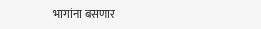भागांना बसणार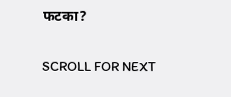फटका?

SCROLL FOR NEXT